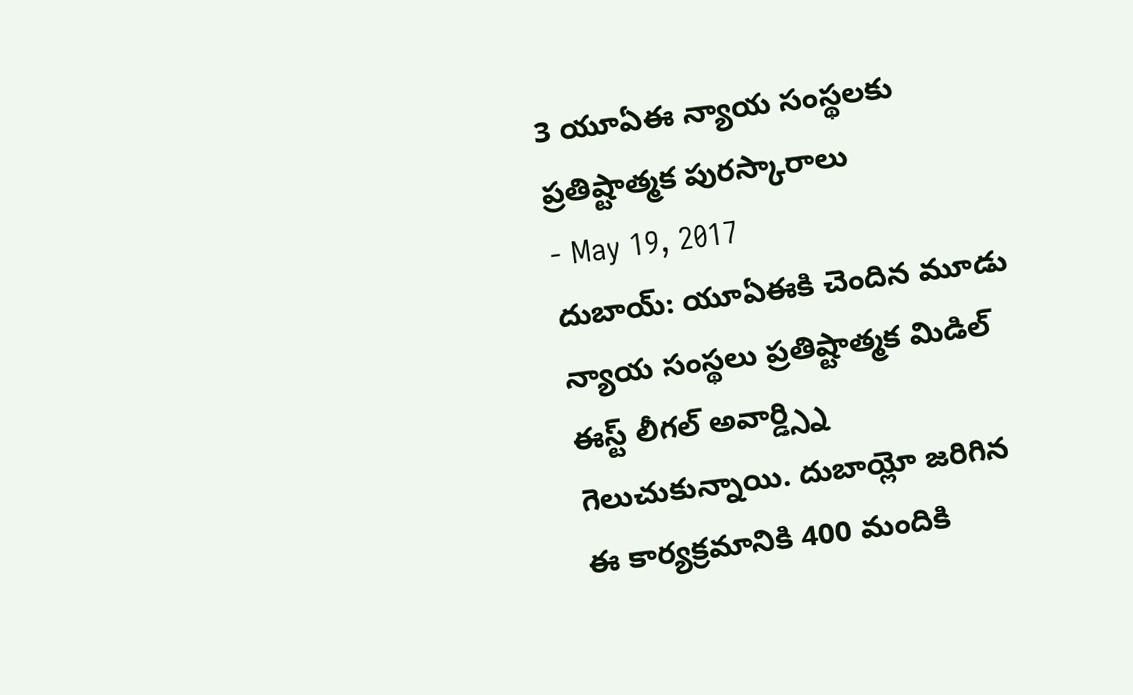3 యూఏఈ న్యాయ సంస్థలకు ప్రతిష్టాత్మక పురస్కారాలు
- May 19, 2017
దుబాయ్: యూఏఈకి చెందిన మూడు న్యాయ సంస్థలు ప్రతిష్టాత్మక మిడిల్ ఈస్ట్ లీగల్ అవార్డ్స్ని గెలుచుకున్నాయి. దుబాయ్లో జరిగిన ఈ కార్యక్రమానికి 400 మందికి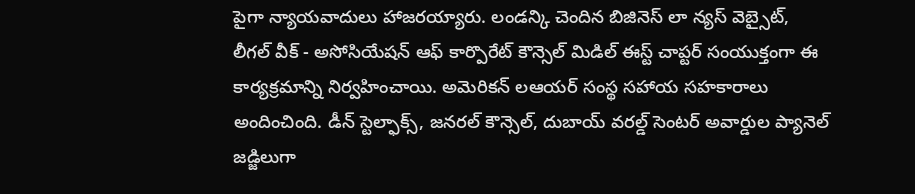పైగా న్యాయవాదులు హాజరయ్యారు. లండన్కి చెందిన బిజినెస్ లా న్యస్ వెబ్సైట్, లీగల్ వీక్ - అసోసియేషన్ ఆఫ్ కార్పొరేట్ కౌన్సెల్ మిడిల్ ఈస్ట్ చాప్టర్ సంయుక్తంగా ఈ కార్యక్రమాన్ని నిర్వహించాయి. అమెరికన్ లఆయర్ సంస్థ సహాయ సహకారాలు అందించింది. డీన్ స్టెల్ఫాక్స్, జనరల్ కౌన్సెల్, దుబాయ్ వరల్డ్ సెంటర్ అవార్డుల ప్యానెల్ జడ్జిలుగా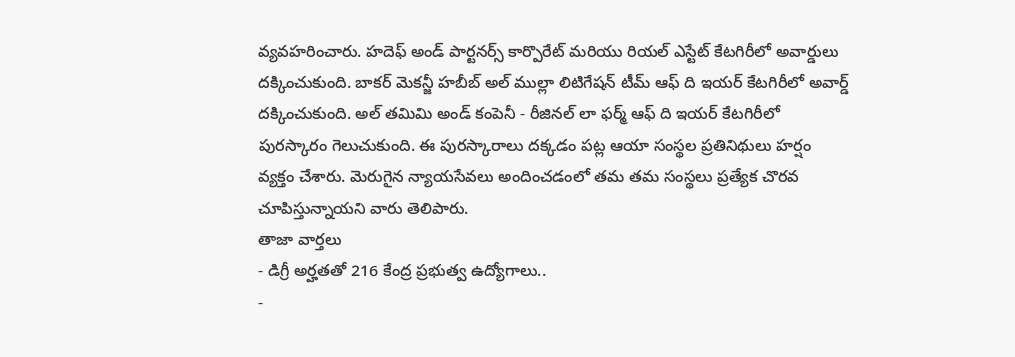వ్యవహరించారు. హదెఫ్ అండ్ పార్టనర్స్ కార్పొరేట్ మరియు రియల్ ఎస్టేట్ కేటగిరీలో అవార్డులు దక్కించుకుంది. బాకర్ మెకన్జీ హబీబ్ అల్ ముల్లా లిటిగేషన్ టీమ్ ఆఫ్ ది ఇయర్ కేటగిరీలో అవార్డ్ దక్కించుకుంది. అల్ తమిమి అండ్ కంపెనీ - రీజినల్ లా ఫర్మ్ ఆఫ్ ది ఇయర్ కేటగిరీలో పురస్కారం గెలుచుకుంది. ఈ పురస్కారాలు దక్కడం పట్ల ఆయా సంస్థల ప్రతినిథులు హర్షం వ్యక్తం చేశారు. మెరుగైన న్యాయసేవలు అందించడంలో తమ తమ సంస్థలు ప్రత్యేక చొరవ చూపిస్తున్నాయని వారు తెలిపారు.
తాజా వార్తలు
- డిగ్రీ అర్హతతో 216 కేంద్ర ప్రభుత్వ ఉద్యోగాలు..
-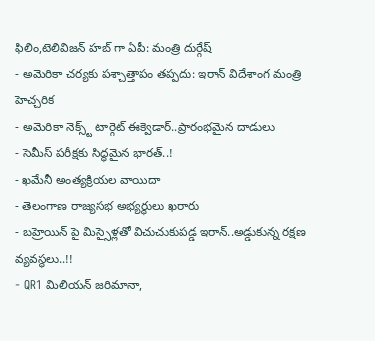ఫిలిం,టెలివిజన్ హబ్ గా ఏపీ: మంత్రి దుర్గేష్
- అమెరికా చర్యకు పశ్చాత్తాపం తప్పదు: ఇరాన్ విదేశాంగ మంత్రి హెచ్చరిక
- అమెరికా నెక్స్ట్ టార్గెట్ ఈక్వెడార్..ప్రారంభమైన దాడులు
- సెమీస్ పరీక్షకు సిద్ధమైన భారత్..!
- ఖమేనీ అంత్యక్రియల వాయిదా
- తెలంగాణ రాజ్యసభ అభ్యర్థులు ఖరారు
- బహ్రెయిన్ పై మిస్సైళ్లతో విచుచుకుపడ్డ ఇరాన్..అడ్డుకున్న రక్షణ వ్యవస్థలు..!!
- QR1 మిలియన్ జరిమానా,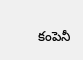కంపెనీ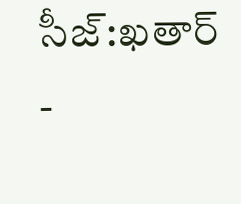సీజ్:ఖతార్
-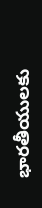భారతీయులకు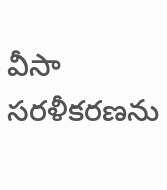వీసా సరళీకరణను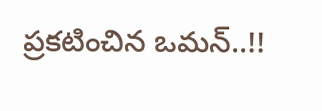ప్రకటించిన ఒమన్..!!